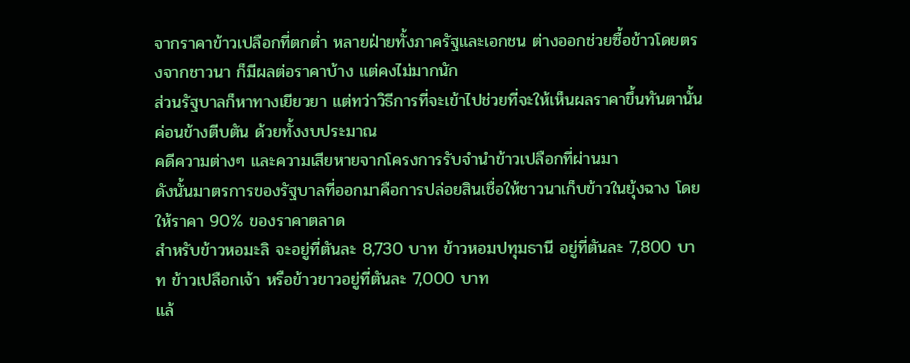จากราคาข้าวเปลือกที่ตกต่ำ หลายฝ่ายทั้งภาครัฐและเอกชน ต่างออกช่วยซื้อข้าวโดยตรงจากชาวนา ก็มีผลต่อราคาบ้าง แต่คงไม่มากนัก
ส่วนรัฐบาลก็หาทางเยียวยา แต่ทว่าวิธีการที่จะเข้าไปช่วยที่จะให้เห็นผลราคาขึ้นทันตานั้น ค่อนข้างตีบตัน ด้วยทั้งงบประมาณ
คดีความต่างๆ และความเสียหายจากโครงการรับจำนำข้าวเปลือกที่ผ่านมา
ดังนั้นมาตรการของรัฐบาลที่ออกมาคือการปล่อยสินเชื่อให้ชาวนาเก็บข้าวในยุ้งฉาง โดยให้ราคา 90% ของราคาตลาด
สำหรับข้าวหอมะลิ จะอยู่ที่ตันละ 8,730 บาท ข้าวหอมปทุมธานี อยู่ที่ตันละ 7,800 บาท ข้าวเปลือกเจ้า หรือข้าวขาวอยู่ที่ตันละ 7,000 บาท
แล้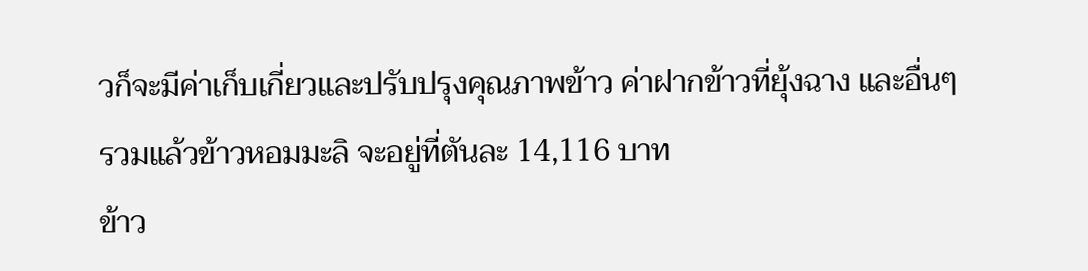วก็จะมีค่าเก็บเกี่ยวและปรับปรุงคุณภาพข้าว ค่าฝากข้าวที่ยุ้งฉาง และอื่นๆ รวมแล้วข้าวหอมมะลิ จะอยู่ที่ตันละ 14,116 บาท
ข้าว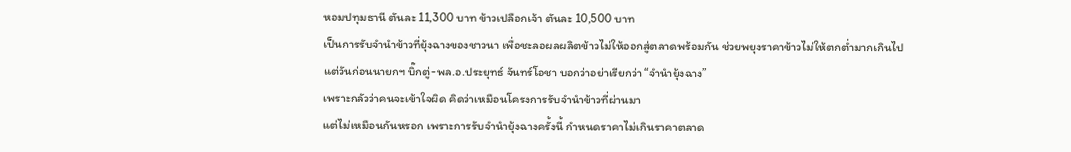หอมปทุมธานี ตันละ 11,300 บาท ข้าวเปลือกเจ้า ตันละ 10,500 บาท
เป็นการรับจำนำข้าวที่ยุ้งฉางของชาวนา เพื่อชะลอผลผลิตข้าวไม่ให้ออกสู่ตลาดพร้อมกัน ช่วยพยุงราคาข้าวไม่ให้ตกต่ำมากเกินไป
แต่วันก่อนนายกฯ บิ๊กตู่-พล.อ.ประยุทธ์ จันทร์โอชา บอกว่าอย่าเรียกว่า “จำนำยุ้งฉาง”
เพราะกลัวว่าคนจะเข้าใจผิด คิดว่าเหมือนโครงการรับจำนำข้าวที่ผ่านมา
แต่ไม่เหมือนกันหรอก เพราะการรับจำนำยุ้งฉางครั้งนี้ กำหนดราคาไม่เกินราคาตลาด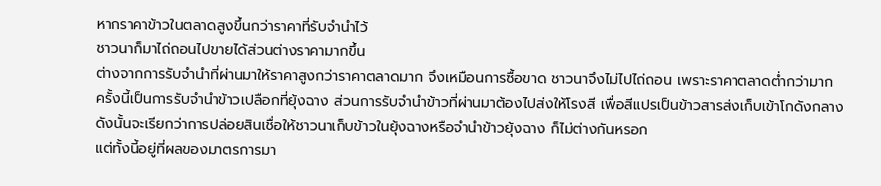หากราคาข้าวในตลาดสูงขึ้นกว่าราคาที่รับจำนำไว้
ชาวนาก็มาไถ่ถอนไปขายได้ส่วนต่างราคามากขึ้น
ต่างจากการรับจำนำที่ผ่านมาให้ราคาสูงกว่าราคาตลาดมาก จึงเหมือนการซื้อขาด ชาวนาจึงไม่ไปไถ่ถอน เพราะราคาตลาดต่ำกว่ามาก
ครั้งนี้เป็นการรับจำนำข้าวเปลือกที่ยุ้งฉาง ส่วนการรับจำนำข้าวที่ผ่านมาต้องไปส่งให้โรงสี เพื่อสีแปรเป็นข้าวสารส่งเก็บเข้าโกดังกลาง
ดังนั้นจะเรียกว่าการปล่อยสินเชื่อให้ชาวนาเก็บข้าวในยุ้งฉางหรือจำนำข้าวยุ้งฉาง ก็ไม่ต่างกันหรอก
แต่ทั้งนี้อยู่ที่ผลของมาตรการมา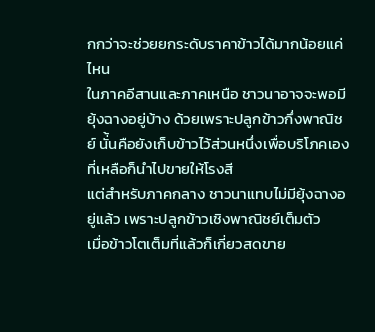กกว่าจะช่วยยกระดับราคาข้าวได้มากน้อยแค่ไหน
ในภาคอีสานและภาคเหนือ ชาวนาอาจจะพอมียุ้งฉางอยู่บ้าง ด้วยเพราะปลูกข้าวกึ่งพาณิชย์ นั่้นคือยังเก็บข้าวไว้ส่วนหนึ่งเพื่อบริโภคเอง ที่เหลือก็นำไปขายให้โรงสี
แต่สำหรับภาคกลาง ชาวนาแทบไม่มียุ้งฉางอยู่แล้ว เพราะปลูกข้าวเชิงพาณิชย์เต็มตัว
เมื่อข้าวโตเต็มที่แล้วก็เกี่ยวสดขาย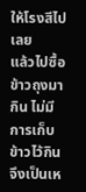ให้โรงสีไปเลย
แล้วไปซื้อข้าวถุงมากิน ไม่มีการเก็บข้าวไว้กิน
จึงเป็นเห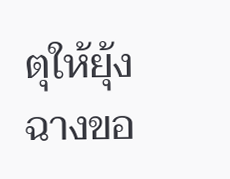ตุให้ยุ้งฉางขอ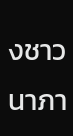งชาวนาภา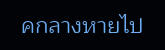คกลางหายไป